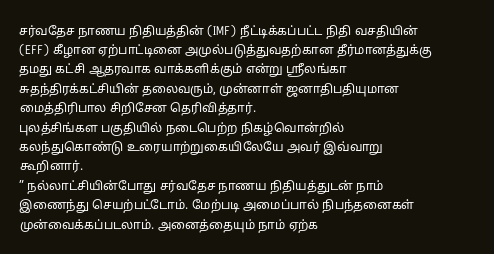சர்வதேச நாணய நிதியத்தின் (IMF) நீட்டிக்கப்பட்ட நிதி வசதியின் (EFF) கீழான ஏற்பாட்டினை அமுல்படுத்துவதற்கான தீர்மானத்துக்கு தமது கட்சி ஆதரவாக வாக்களிக்கும் என்று ஶ்ரீலங்கா சுதந்திரக்கட்சியின் தலைவரும், முன்னாள் ஜனாதிபதியுமான மைத்திரிபால சிறிசேன தெரிவித்தார்.
புலத்சிங்கள பகுதியில் நடைபெற்ற நிகழ்வொன்றில் கலந்துகொண்டு உரையாற்றுகையிலேயே அவர் இவ்வாறு கூறினார்.
” நல்லாட்சியின்போது சர்வதேச நாணய நிதியத்துடன் நாம் இணைந்து செயற்பட்டோம். மேற்படி அமைப்பால் நிபந்தனைகள் முன்வைக்கப்படலாம். அனைத்தையும் நாம் ஏற்க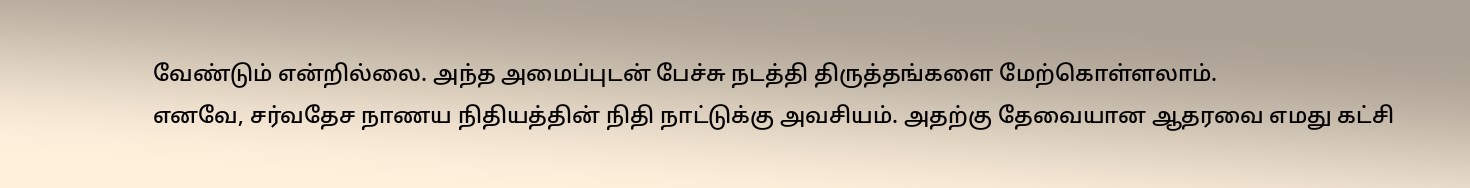வேண்டும் என்றில்லை. அந்த அமைப்புடன் பேச்சு நடத்தி திருத்தங்களை மேற்கொள்ளலாம்.
எனவே, சர்வதேச நாணய நிதியத்தின் நிதி நாட்டுக்கு அவசியம். அதற்கு தேவையான ஆதரவை எமது கட்சி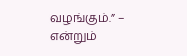வழங்கும்.” – என்றும்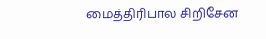மைத்திரிபால சிறிசேன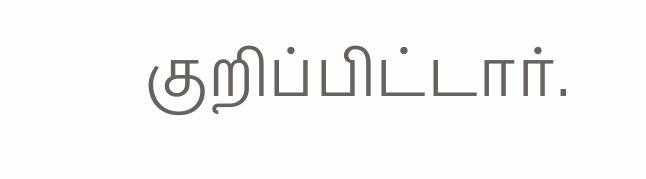குறிப்பிட்டார்.